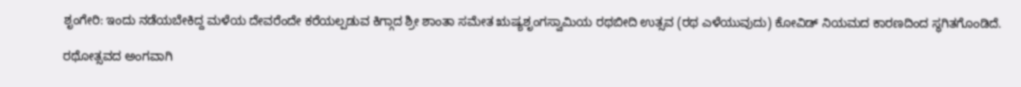ಶೃಂಗೇರಿ: ಇಂದು ನಡೆಯಬೇಕಿದ್ದ ಮಳೆಯ ದೇವರೆಂದೇ ಕರೆಯಲ್ಪಡುವ ಕಿಗ್ಗಾದ ಶ್ರೀ ಶಾಂತಾ ಸಮೇತ ಋಷ್ಯಶೃಂಗಸ್ವಾಮಿಯ ರಥಬೀದಿ ಉತ್ಸವ (ರಥ ಎಳೆಯುವುದು) ಕೋವಿಡ್ ನಿಯಮದ ಕಾರಣದಿಂದ ಸ್ಥಗಿತಗೊಂಡಿದೆ.

ರಥೋತ್ಸವದ ಅಂಗವಾಗಿ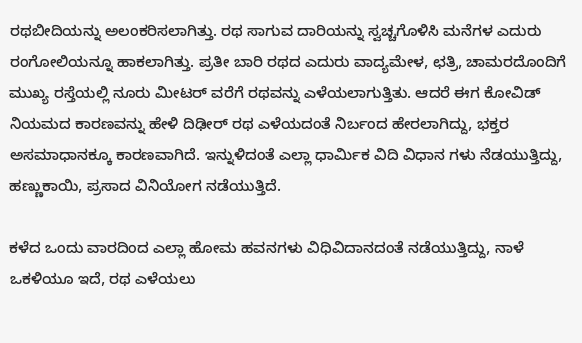ರಥಬೀದಿಯನ್ನು ಅಲಂಕರಿಸಲಾಗಿತ್ತು. ರಥ ಸಾಗುವ ದಾರಿಯನ್ನು ಸ್ವಚ್ಚಗೊಳಿಸಿ ಮನೆಗಳ ಎದುರು ರಂಗೋಲಿಯನ್ನೂ ಹಾಕಲಾಗಿತ್ತು. ಪ್ರತೀ ಬಾರಿ ರಥದ ಎದುರು ವಾದ್ಯಮೇಳ, ಛತ್ರಿ, ಚಾಮರದೊಂದಿಗೆ ಮುಖ್ಯ ರಸ್ತೆಯಲ್ಲಿ ನೂರು ಮೀಟರ್ ವರೆಗೆ ರಥವನ್ನು ಎಳೆಯಲಾಗುತ್ತಿತು. ಆದರೆ ಈಗ ಕೋವಿಡ್ ನಿಯಮದ ಕಾರಣವನ್ನು ಹೇಳಿ ದಿಢೀರ್ ರಥ ಎಳೆಯದಂತೆ ನಿರ್ಬಂದ ಹೇರಲಾಗಿದ್ದು, ಭಕ್ತರ ಅಸಮಾಧಾನಕ್ಕೂ ಕಾರಣವಾಗಿದೆ. ಇನ್ನುಳಿದಂತೆ ಎಲ್ಲಾ ಧಾರ್ಮಿಕ ವಿದಿ ವಿಧಾನ ಗಳು ನೆಡಯುತ್ತಿದ್ದು, ಹಣ್ಣುಕಾಯಿ, ಪ್ರಸಾದ ವಿನಿಯೋಗ ನಡೆಯುತ್ತಿದೆ.

ಕಳೆದ ಒಂದು ವಾರದಿಂದ ಎಲ್ಲಾ ಹೋಮ ಹವನಗಳು ವಿಧಿವಿದಾನದಂತೆ ನಡೆಯುತ್ತಿದ್ದು, ನಾಳೆ ಒಕಳಿಯೂ ಇದೆ, ರಥ ಎಳೆಯಲು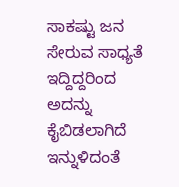ಸಾಕಷ್ಟು ಜನ ಸೇರುವ ಸಾಧ್ಯತೆ ಇದ್ದಿದ್ದರಿಂದ ಅದನ್ನು ಕೈಬಿಡಲಾಗಿದೆ ಇನ್ನುಳಿದಂತೆ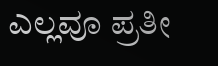ಎಲ್ಲವೂ ಪ್ರತೀ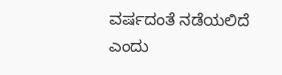ವರ್ಷದಂತೆ ನಡೆಯಲಿದೆ ಎಂದು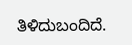ತಿಳಿದುಬಂದಿದೆ.